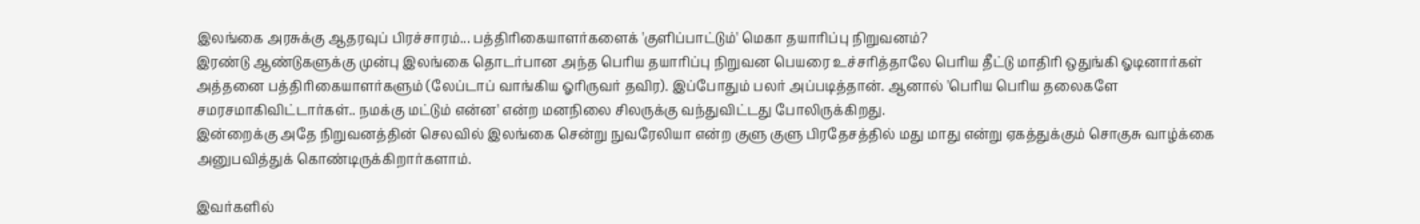இலங்கை அரசுக்கு ஆதரவுப் பிரச்சாரம்... பத்திரிகையாளர்களைக் 'குளிப்பாட்டும்' மெகா தயாரிப்பு நிறுவனம்?
இரண்டு ஆண்டுகளுக்கு முன்பு இலங்கை தொடர்பான அந்த பெரிய தயாரிப்பு நிறுவன பெயரை உச்சரித்தாலே பெரிய தீட்டு மாதிரி ஒதுங்கி ஓடினார்கள் அத்தனை பத்திரிகையாளர்களும் (லேப்டாப் வாங்கிய ஓரிருவர் தவிர). இப்போதும் பலர் அப்படித்தான். ஆனால் 'பெரிய பெரிய தலைகளே சமரசமாகிவிட்டார்கள்.. நமக்கு மட்டும் என்ன' என்ற மனநிலை சிலருக்கு வந்துவிட்டது போலிருக்கிறது.
இன்றைக்கு அதே நிறுவனத்தின் செலவில் இலங்கை சென்று நுவரேலியா என்ற குளு குளு பிரதேசத்தில் மது மாது என்று ஏகத்துக்கும் சொகுசு வாழ்க்கை அனுபவித்துக் கொண்டிருக்கிறார்களாம்.

இவர்களில்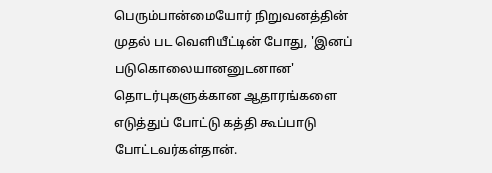பெரும்பான்மையோர் நிறுவனத்தின் முதல் பட வெளியீட்டின் போது, 'இனப் படுகொலையானனுடனான' தொடர்புகளுக்கான ஆதாரங்களை எடுத்துப் போட்டு கத்தி கூப்பாடு போட்டவர்கள்தான்.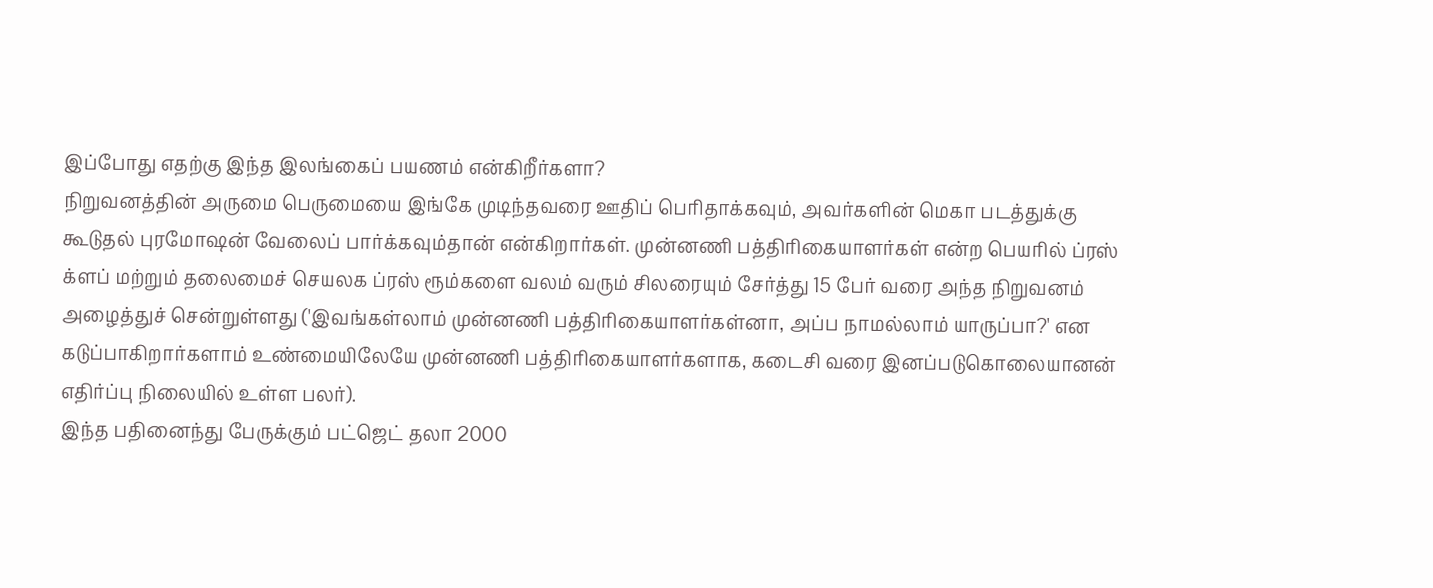இப்போது எதற்கு இந்த இலங்கைப் பயணம் என்கிறீர்களா?
நிறுவனத்தின் அருமை பெருமையை இங்கே முடிந்தவரை ஊதிப் பெரிதாக்கவும், அவர்களின் மெகா படத்துக்கு கூடுதல் புரமோஷன் வேலைப் பார்க்கவும்தான் என்கிறார்கள். முன்னணி பத்திரிகையாளர்கள் என்ற பெயரில் ப்ரஸ் க்ளப் மற்றும் தலைமைச் செயலக ப்ரஸ் ரூம்களை வலம் வரும் சிலரையும் சேர்த்து 15 பேர் வரை அந்த நிறுவனம் அழைத்துச் சென்றுள்ளது ('இவங்கள்லாம் முன்னணி பத்திரிகையாளர்கள்னா, அப்ப நாமல்லாம் யாருப்பா?' என கடுப்பாகிறார்களாம் உண்மையிலேயே முன்னணி பத்திரிகையாளர்களாக, கடைசி வரை இனப்படுகொலையானன் எதிர்ப்பு நிலையில் உள்ள பலர்).
இந்த பதினைந்து பேருக்கும் பட்ஜெட் தலா 2000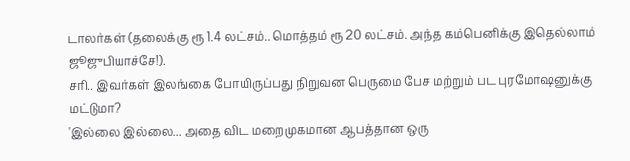டாலர்கள் (தலைக்கு ரூ 1.4 லட்சம்.. மொத்தம் ரூ 20 லட்சம். அந்த கம்பெனிக்கு இதெல்லாம் ஜூஜுபியாச்சே!).
சரி.. இவர்கள் இலங்கை போயிருப்பது நிறுவன பெருமை பேச மற்றும் பட புரமோஷனுக்கு மட்டுமா?
'இல்லை இல்லை... அதை விட மறைமுகமான ஆபத்தான ஒரு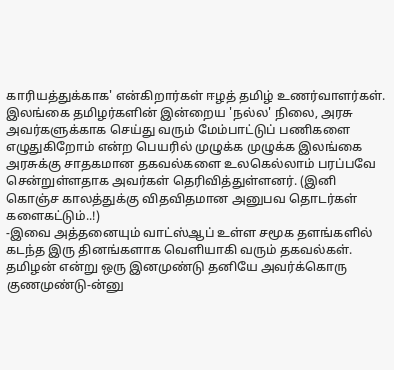காரியத்துக்காக' என்கிறார்கள் ஈழத் தமிழ் உணர்வாளர்கள்.
இலங்கை தமிழர்களின் இன்றைய 'நல்ல' நிலை, அரசு அவர்களுக்காக செய்து வரும் மேம்பாட்டுப் பணிகளை எழுதுகிறோம் என்ற பெயரில் முழுக்க முழுக்க இலங்கை அரசுக்கு சாதகமான தகவல்களை உலகெல்லாம் பரப்பவே சென்றுள்ளதாக அவர்கள் தெரிவித்துள்ளனர். (இனி கொஞ்ச காலத்துக்கு விதவிதமான அனுபவ தொடர்கள் களைகட்டும்..!)
-இவை அத்தனையும் வாட்ஸ்ஆப் உள்ள சமூக தளங்களில் கடந்த இரு தினங்களாக வெளியாகி வரும் தகவல்கள்.
தமிழன் என்று ஒரு இனமுண்டு தனியே அவர்க்கொரு குணமுண்டு-ன்னு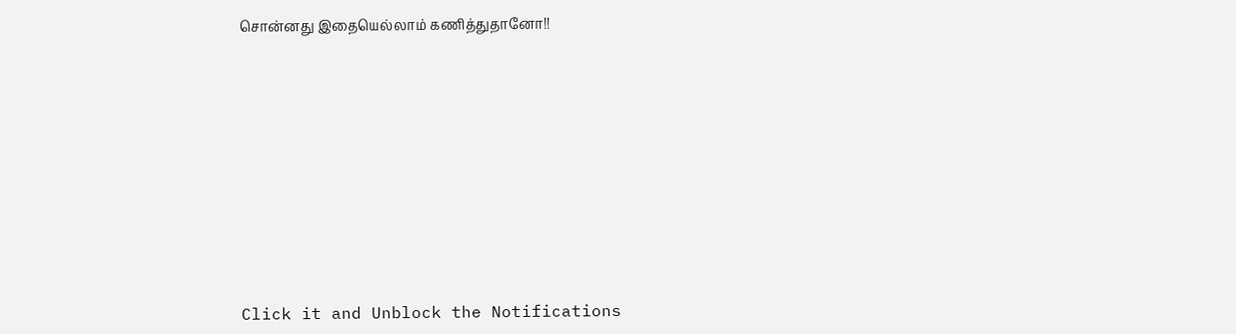சொன்னது இதையெல்லாம் கணித்துதானோ!!












Click it and Unblock the Notifications